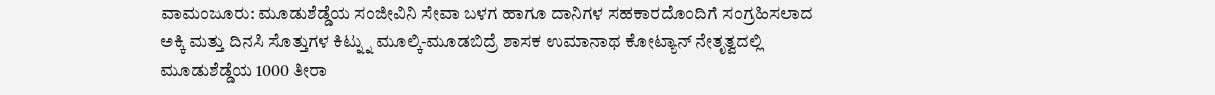ವಾಮಂಜೂರು: ಮೂಡುಶೆಡ್ಡೆಯ ಸಂಜೀವಿನಿ ಸೇವಾ ಬಳಗ ಹಾಗೂ ದಾನಿಗಳ ಸಹಕಾರದೊಂದಿಗೆ ಸಂಗ್ರಹಿಸಲಾದ ಅಕ್ಕಿ ಮತ್ತು ದಿನಸಿ ಸೊತ್ತುಗಳ ಕಿಟ್ನ್ನು ಮೂಲ್ಕಿ-ಮೂಡಬಿದ್ರೆ ಶಾಸಕ ಉಮಾನಾಥ ಕೋಟ್ಯಾನ್ ನೇತೃತ್ವದಲ್ಲಿ ಮೂಡುಶೆಡ್ಡೆಯ 1000 ತೀರಾ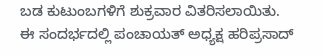ಬಡ ಕುಟುಂಬಗಳಿಗೆ ಶುಕ್ರವಾರ ವಿತರಿಸಲಾಯಿತು.
ಈ ಸಂದರ್ಭದಲ್ಲಿ ಪಂಚಾಯತ್ ಅಧ್ಯಕ್ಷ ಹರಿಪ್ರಸಾದ್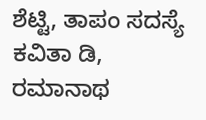ಶೆಟ್ಟಿ, ತಾಪಂ ಸದಸ್ಯೆ ಕವಿತಾ ಡಿ, ರಮಾನಾಥ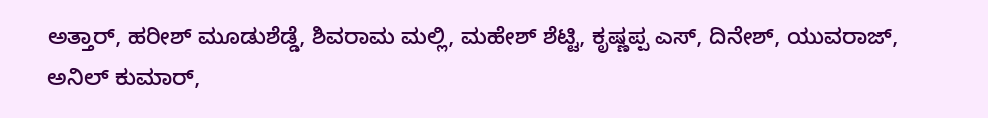ಅತ್ತಾರ್, ಹರೀಶ್ ಮೂಡುಶೆಡ್ಡೆ, ಶಿವರಾಮ ಮಲ್ಲಿ, ಮಹೇಶ್ ಶೆಟ್ಟಿ, ಕೃಷ್ಣಪ್ಪ ಎಸ್, ದಿನೇಶ್, ಯುವರಾಜ್, ಅನಿಲ್ ಕುಮಾರ್,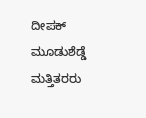ದೀಪಕ್ ಮೂಡುಶೆಡ್ಡೆ ಮತ್ತಿತರರು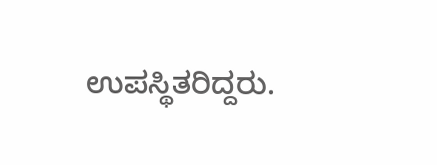ಉಪಸ್ಥಿತರಿದ್ದರು.